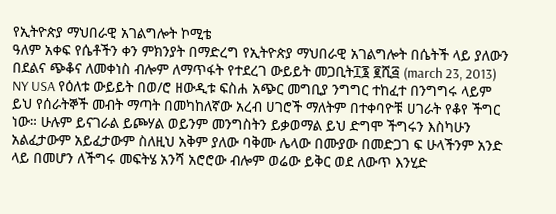የኢትዮጵያ ማህበራዊ አገልግሎት ኮሚቴ
ዓለም አቀፍ የሴቶችን ቀን ምክንያት በማድረግ የኢትዮጵያ ማህበራዊ አገልግሎት በሴትች ላይ ያለውን በደልና ጭቆና ለመቀነስ ብሎም ለማጥፋት የተደረገ ውይይት መጋቢት፲፮ ፪ሺ፭ (march 23, 2013) NY USA የዕለቱ ውይይት በወ/ሮ ዘውዲቱ ፍስሐ አጭር መግቢያ ንግግር ተከፈተ በንግግሩ ላይም ይህ የሰራትኞች መብት ማጣት በመካከለኛው አረብ ሀገሮች ማለትም በተቀባዮቹ ሀገራት የቆየ ችግር ነው። ሁሉም ይናገራል ይጮሃል ወይንም መንግስትን ይቃወማል ይህ ድግሞ ችግሩን እስካሁን አልፈታውም አይፈታውም ስለዚህ አቅም ያለው ባቅሙ ሌላው በሙያው በመድጋገ ፍ ሁላችንም አንድ ላይ በመሆን ለችግሩ መፍትሄ አንሻ አሮሮው ብሎም ወሬው ይቅር ወደ ለውጥ እንሂድ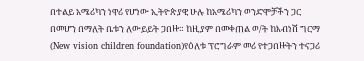በተልይ አሜሪካን ነዋሪ የሆነው ኢትዮጵያዊ ሁሉ ከአሜሪካን ወንድሞቻችን ጋር በመሆን በማለት ቤቱን ለውይይት ጋበዙ። ከዚያም በመቀጠል ወ/ት ከእብነሽ ግርማ (New vision children foundation)የዕለቱ ፕሮግራም መሪ የተጋበዙትን ተናጋሪ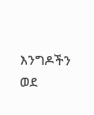እንግዶችን ወደ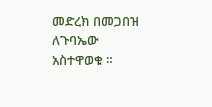መድረክ በመጋበዝ ለጉባኤው አስተዋወቁ ።